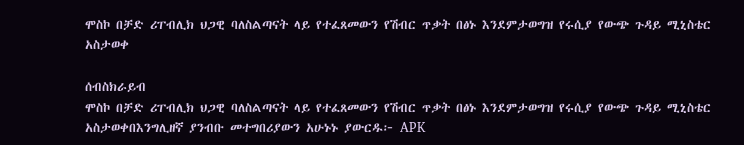ሞስኮ በቻድ ሪፐብሊክ ህጋዊ ባለስልጣናት ላይ የተፈጸመውን የሽብር ጥቃት በፅኑ እንደምታወግዝ የሩሲያ የውጭ ጉዳይ ሚኒስቴር አስታወቀ

ሰብስክራይብ
ሞስኮ በቻድ ሪፐብሊክ ህጋዊ ባለስልጣናት ላይ የተፈጸመውን የሽብር ጥቃት በፅኑ እንደምታወግዝ የሩሲያ የውጭ ጉዳይ ሚኒስቴር አስታወቀበእንግሊዘኛ ያንብቡ መተግበሪያውን አሁኑኑ ያውርዱ፦ APK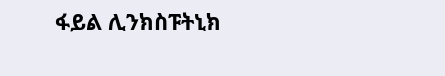ፋይል ሊንክስፑትኒክ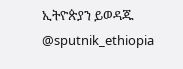ኢትዮጵያን ይወዳጁ @sputnik_ethiopia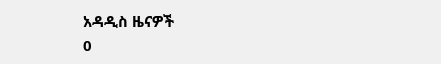አዳዲስ ዜናዎች
0